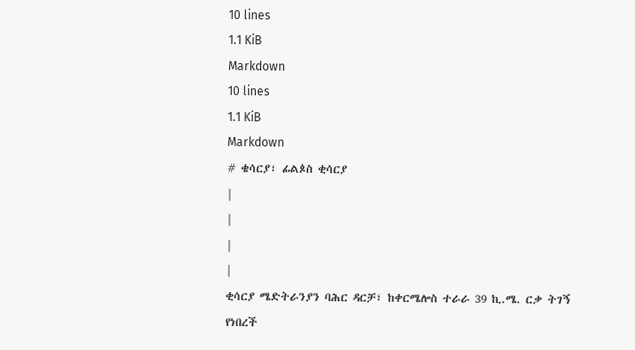10 lines
1.1 KiB
Markdown
10 lines
1.1 KiB
Markdown
# ቄሳርያ፣ ፊልጶስ ቂሳርያ
|
|
|
|
ቂሳርያ ሜድትራንያን ባሕር ዳርቻ፣ ከቀርሜሎስ ተራራ 39 ኪ.ሜ. ርቃ ትገኝ የነበረች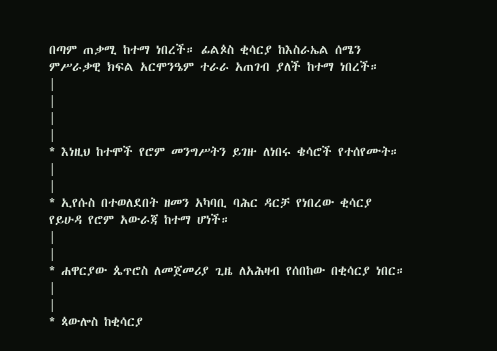በጣም ጠቃሚ ከተማ ነበረች። ፊልጶስ ቂሳርያ ከእስራኤል ሰሜን ምሥራቃዊ ክፍል አርሞንዔም ተራራ አጠገብ ያለች ከተማ ነበረች።
|
|
|
|
* እነዚህ ከተሞች የሮም መንግሥትን ይገዙ ለነበሩ ቄሳሮች የተሰየሙት።
|
|
* ኢየሱስ በተወለደበት ዘመን አካባቢ ባሕር ዳርቻ የነበረው ቂሳርያ የይሁዳ የሮም አውራጃ ከተማ ሆነች።
|
|
* ሐዋርያው ጴጥሮስ ለመጀመሪያ ጊዜ ለአሕዛብ የሰበከው በቂሳርያ ነበር።
|
|
* ጳውሎስ ከቂሳርያ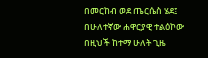በመርከብ ወደ ጤርሴስ ሄደ፤ በሁለተኛው ሐዋርያዊ ተልዕኮው በዚህች ከተማ ሁለት ጊዜ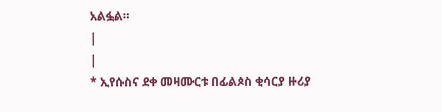አልፏል።
|
|
* ኢየሱስና ደቀ መዛሙርቱ በፊልጶስ ቂሳርያ ዙሪያ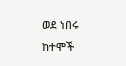ወደ ነበሩ ከተሞች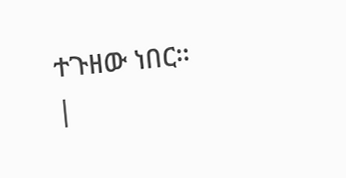ተጉዘው ነበር።
|